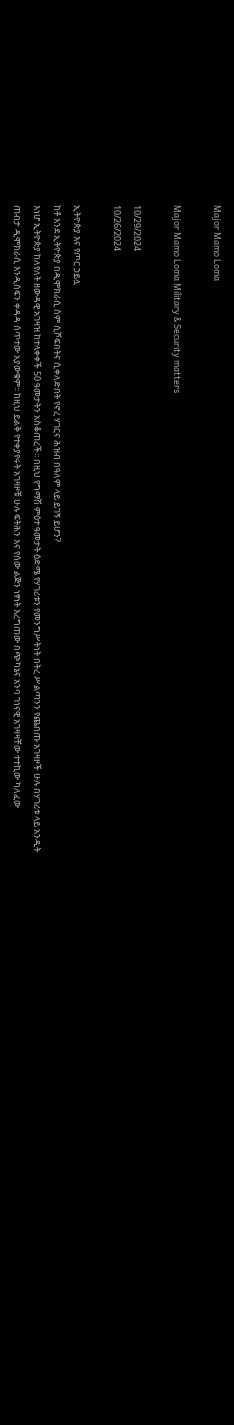Major Mamo Loma

Major Mamo Loma Military & Security matters

10/29/2024
10/26/2024

ኢትዮጵያ እና የጦር ኃይሏ
ከቶ እንደ ኢትዮጵያ በዲሞክራሲ ስም ሲሾፍበትና ሲቀለድበት የኖረ ሃገርና ሕዝብ በዓለም ላይ ይገኝ ይሆን?
እነሆ ኢትዮጵያ ከለየለት ዘውዳዊ አገዛዝ ከተላቀቀች 50 ዓመታትን አስቆጠረች፡፡ በዚህ የግማሽ ምዕተ ዓመታት ዕድሜ የሃገሪቱን የመንግሥትነት በትረ ሥልጣንን የጨበጡ አገዛዞች ሁሉ በሃገሪቱ ላይ አንዲት ጠብታ ዲሞክራሲ እንዲሰፍን ቀዳዳ ሰጥተው አያውቁም፡፡ ከዚህ ይልቅ የተቀያየሩት አገዛዞቹ ሁሉ ፍትሕን እና የሰው ልጅን ነፃነት እረግጠው በጭካኔና አንባ ገነናዊ አገዛዛቸው ተተኪው ካለፈው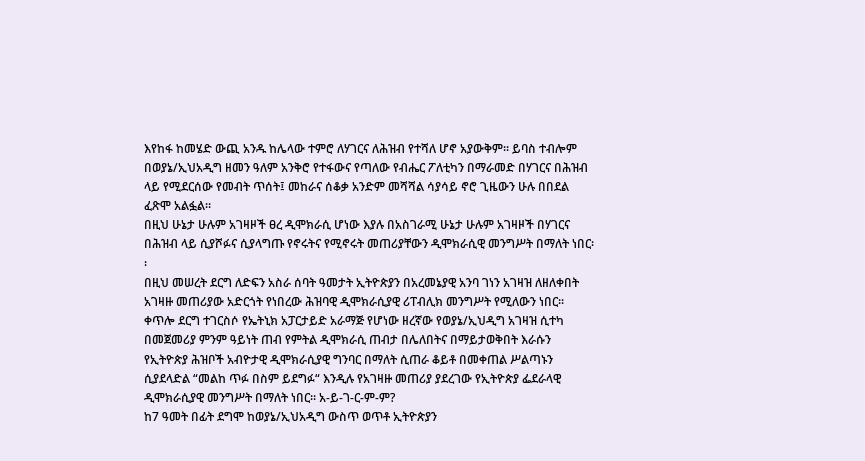እየከፋ ከመሄድ ውጪ አንዱ ከሌላው ተምሮ ለሃገርና ለሕዝብ የተሻለ ሆኖ አያውቅም፡፡ ይባስ ተብሎም በወያኔ/ኢህአዲግ ዘመን ዓለም አንቅሮ የተፋውና የጣለው የብሔር ፖለቲካን በማራመድ በሃገርና በሕዝብ ላይ የሚደርሰው የመብት ጥሰት፤ መከራና ሰቆቃ አንድም መሻሻል ሳያሳይ ኖሮ ጊዜውን ሁሉ በበደል ፈጽሞ አልፏል፡፡
በዚህ ሁኔታ ሁሉም አገዛዞች ፀረ ዲሞክራሲ ሆነው እያሉ በአስገራሚ ሁኔታ ሁሉም አገዛዞች በሃገርና በሕዝብ ላይ ሲያሾፉና ሲያላግጡ የኖሩትና የሚኖሩት መጠሪያቸውን ዲሞክራሲዊ መንግሥት በማለት ነበር፡፡
በዚህ መሠረት ደርግ ለድፍን አስራ ሰባት ዓመታት ኢትዮጵያን በአረመኔያዊ አንባ ገነን አገዛዝ ለዘለቀበት አገዛዙ መጠሪያው አድርጎት የነበረው ሕዝባዊ ዲሞክራሲያዊ ሪፐብሊክ መንግሥት የሚለውን ነበር፡፡ ቀጥሎ ደርግ ተገርስሶ የኤትኒክ አፓርታይድ አራማጅ የሆነው ዘረኛው የወያኔ/ኢህዲግ አገዛዝ ሲተካ በመጀመሪያ ምንም ዓይነት ጠብ የምትል ዲሞክራሲ ጠብታ በሌለበትና በማይታወቅበት እራሱን የኢትዮጵያ ሕዝቦች አብዮታዊ ዲሞክራሲያዊ ግንባር በማለት ሲጠራ ቆይቶ በመቀጠል ሥልጣኑን ሲያደላድል “መልከ ጥፉ በስም ይደግፉ“ እንዲሉ የአገዛዙ መጠሪያ ያደረገው የኢትዮጵያ ፌደራላዊ ዲሞክራሲያዊ መንግሥት በማለት ነበር፡፡ አ-ይ-ገ-ር-ም-ም?
ከ7 ዓመት በፊት ደግሞ ከወያኔ/ኢህአዲግ ውስጥ ወጥቶ ኢትዮጵያን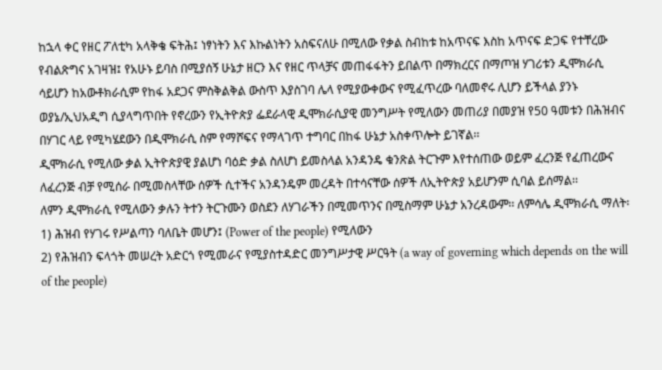ከኋላ ቀር የዘር ፖለቲካ አላቅቄ ፍትሕ፤ ነፃነትን እና እኩልነትን አስፍናለሁ በሚለው የቃል ስብከቱ ከአጥናፍ እስከ አጥናፍ ድጋፍ የተቸረው የብልጽግና አገዛዝ፤ የአሁኑ ይባስ በሚያሰኝ ሁኔታ ዘርን እና የዘር ጥላቻና መጠፋፋትን ይበልጥ በማክረርና በማጦዝ ሃገሪቱን ዲሞክራሲ ሳይሆን ከአውቶክራሲም የከፋ አደጋና ምስቅልቅል ውስጥ እያስገባ ሌላ የሚያውቀውና የሚፈጥረው ባለመኖሩ ሊሆን ይችላል ያንኑ ወያኔ/ኢህአዲግ ሲያላግጥበት የኖረውን የኢትዮጵያ ፌደራላዊ ዲሞክራሲያዊ መንግሥት የሚለውን መጠሪያ በመያዝ የ50 ዓመቱን በሕዝብና በሃገር ላይ የሚካሄደውን በዲሞክራሲ ስም የማሾፍና የማላገጥ ተግባር በከፋ ሁኔታ አስቀጥሎት ይገኛል፡፡
ዲሞክራሲ የሚለው ቃል ኢትዮጵያዊ ያልሆነ ባዕድ ቃል ስለሆነ ይመስላል አንዳንዴ ቁንጽል ትርጉም እየተሰጠው ወይም ፈረንጅ የፈጠረውና ለፈረንጅ ብቻ የሚሰራ በሚመስላቸው ሰዎች ሲተችና አንዳንዴም መረዳት በተሳናቸው ሰዎች ለኢትዮጵያ አይሆንም ሲባል ይሰማል፡፡
ለምን ዲሞክራሲ የሚለውን ቃሉን ትተን ትርጉሙን ወስደን ለሃገራችን በሚመጥንና በሚስማም ሁኔታ አንረዳውም፡፡ ለምሳሌ ዲሞክራሲ ማለት፡
1) ሕዝብ የሃገሩ የሥልጣን ባለቤት መሆን፤ (Power of the people) የሚለውን
2) የሕዝብን ፍላጎት መሠረት አድርጎ የሚመራና የሚያስተዳድር መንግሥታዊ ሥርዓት (a way of governing which depends on the will of the people)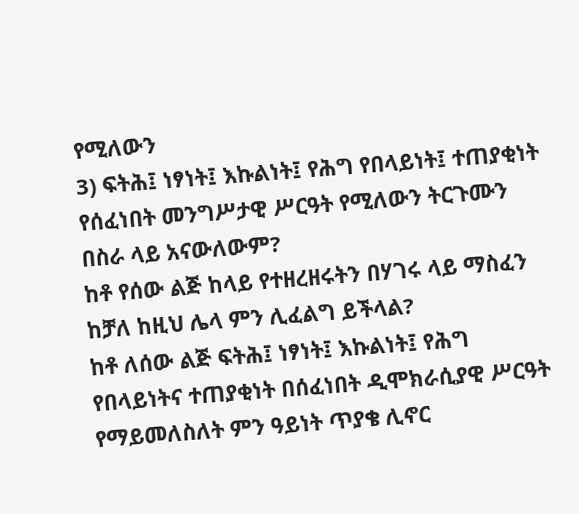የሚለውን
3) ፍትሕ፤ ነፃነት፤ እኩልነት፤ የሕግ የበላይነት፤ ተጠያቂነት የሰፈነበት መንግሥታዊ ሥርዓት የሚለውን ትርጉሙን በስራ ላይ አናውለውም?
ከቶ የሰው ልጅ ከላይ የተዘረዘሩትን በሃገሩ ላይ ማስፈን ከቻለ ከዚህ ሌላ ምን ሊፈልግ ይችላል?
ከቶ ለሰው ልጅ ፍትሕ፤ ነፃነት፤ እኩልነት፤ የሕግ የበላይነትና ተጠያቂነት በሰፈነበት ዲሞክራሲያዊ ሥርዓት የማይመለስለት ምን ዓይነት ጥያቄ ሊኖር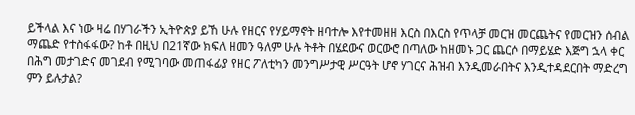ይችላል እና ነው ዛሬ በሃገራችን ኢትዮጵያ ይኸ ሁሉ የዘርና የሃይማኖት ዘባተሎ እየተመዘዘ እርስ በእርስ የጥላቻ መርዝ መርጨትና የመርዝን ሰብል ማጨድ የተስፋፋው? ከቶ በዚህ በ21ኛው ክፍለ ዘመን ዓለም ሁሉ ትቶት በሄደውና ወርውሮ በጣለው ከዘመኑ ጋር ጨርሶ በማይሄድ እጅግ ኋላ ቀር በሕግ መታገድና መገደብ የሚገባው መጠፋፊያ የዘር ፖለቲካን መንግሥታዊ ሥርዓት ሆኖ ሃገርና ሕዝብ እንዲመራበትና እንዲተዳደርበት ማድረግ ምን ይሉታል?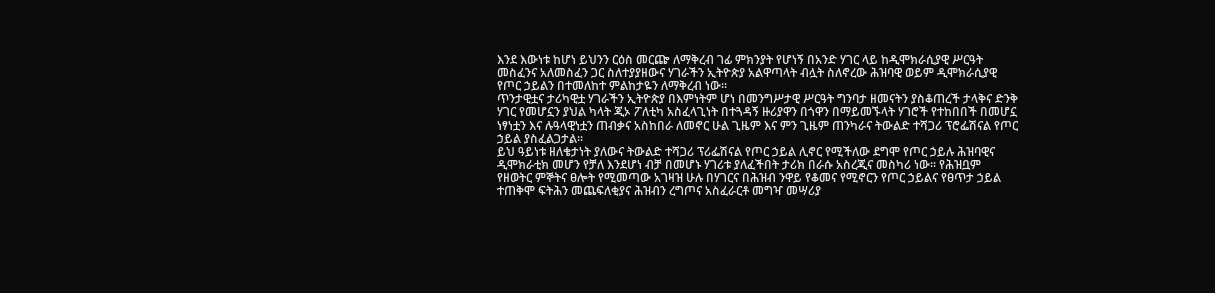እንደ እውነቱ ከሆነ ይህንን ርዕስ መርጬ ለማቅረብ ገፊ ምክንያት የሆነኝ በአንድ ሃገር ላይ ከዲሞክራሲያዊ ሥርዓት መስፈንና አለመስፈን ጋር ስለተያያዘውና ሃገራችን ኢትዮጵያ አልዋጣላት ብሏት ስለኖረው ሕዝባዊ ወይም ዲሞክራሲያዊ የጦር ኃይልን በተመለከተ ምልከታዬን ለማቅረብ ነው፡፡
ጥንታዊቷና ታሪካዊቷ ሃገራችን ኢትዮጵያ በእምነትም ሆነ በመንግሥታዊ ሥርዓት ግንባታ ዘመናትን ያስቆጠረች ታላቅና ድንቅ ሃገር የመሆኗን ያህል ካላት ጂኦ ፖለቲካ አስፈላጊነት በተጓዳኝ ዙሪያዋን በጎዋን በማይመኙላት ሃገሮች የተከበበች በመሆኗ ነፃነቷን እና ሉዓላዊነቷን ጠብቃና አስከበራ ለመኖር ሁል ጊዜም እና ምን ጊዜም ጠንካራና ትውልድ ተሻጋሪ ፕሮፌሽናል የጦር ኃይል ያስፈልጋታል፡፡
ይህ ዓይነቱ ዘለቄታነት ያለውና ትውልድ ተሻጋሪ ፕሪፌሽናል የጦር ኃይል ሊኖር የሚችለው ደግሞ የጦር ኃይሉ ሕዝባዊና ዲሞክራቲክ መሆን የቻለ እንደሆነ ብቻ በመሆኑ ሃገሪቱ ያለፈችበት ታሪክ በራሱ አስረጂና መስካሪ ነው፡፡ የሕዝቧም የዘወትር ምኞትና ፀሎት የሚመጣው አገዛዝ ሁሉ በሃገርና በሕዝብ ንዋይ የቆመና የሚኖርን የጦር ኃይልና የፀጥታ ኃይል ተጠቅሞ ፍትሕን መጨፍለቂያና ሕዝብን ረግጦና አስፈራርቶ መግዣ መሣሪያ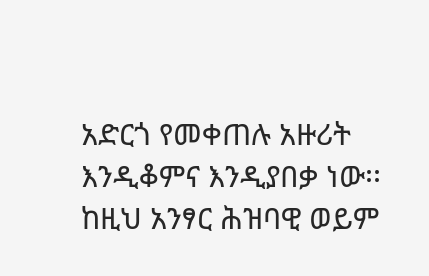አድርጎ የመቀጠሉ አዙሪት እንዲቆምና እንዲያበቃ ነው፡፡
ከዚህ አንፃር ሕዝባዊ ወይም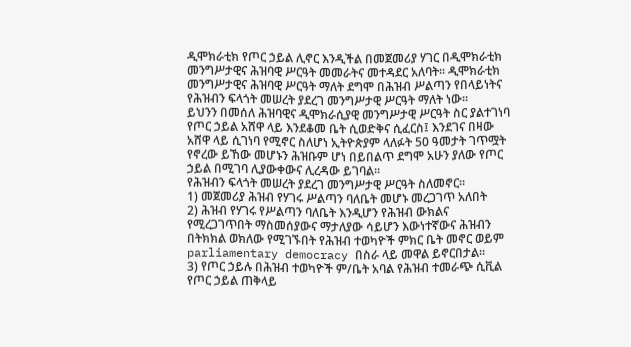ዲሞክራቲክ የጦር ኃይል ሊኖር እንዲችል በመጀመሪያ ሃገር በዲሞክራቲክ መንግሥታዊና ሕዝባዊ ሥርዓት መመራትና መተዳደር አለባት፡፡ ዲሞክራቲክ መንግሥታዊና ሕዝባዊ ሥርዓት ማለት ደግሞ በሕዝብ ሥልጣን የበላይነትና የሕዝብን ፍላጎት መሠረት ያደረገ መንግሥታዊ ሥርዓት ማለት ነው፡፡
ይህንን በመሰለ ሕዝባዊና ዲሞክራሲያዊ መንግሥታዊ ሥርዓት ስር ያልተገነባ የጦር ኃይል አሸዋ ላይ እንደቆመ ቤት ሲወድቅና ሲፈርስ፤ እንደገና በዛው አሸዋ ላይ ሲገነባ የሚኖር ስለሆነ ኢትዮጵያም ላለፉት 50 ዓመታት ገጥሟት የኖረው ይኸው መሆኑን ሕዝቡም ሆነ በይበልጥ ደግሞ አሁን ያለው የጦር ኃይል በሚገባ ሊያውቀውና ሊረዳው ይገባል፡፡
የሕዝብን ፍላጎት መሠረት ያደረገ መንግሥታዊ ሥርዓት ስለመኖር፡፡
1) መጀመሪያ ሕዝብ የሃገሩ ሥልጣን ባለቤት መሆኑ መረጋገጥ አለበት
2) ሕዝብ የሃገሩ የሥልጣን ባለቤት እንዲሆን የሕዝብ ውክልና የሚረጋገጥበት ማስመሰያውና ማታለያው ሳይሆን እውነተኛውና ሕዝብን በትክክል ወክለው የሚገኙበት የሕዝብ ተወካዮች ምክር ቤት መኖር ወይም parliamentary democracy በስራ ላይ መዋል ይኖርበታል፡፡
3) የጦር ኃይሉ በሕዝብ ተወካዮች ም/ቤት አባል የሕዝብ ተመራጭ ሲቪል የጦር ኃይል ጠቅላይ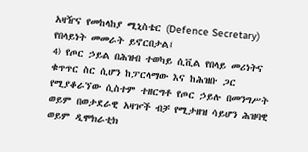አዛዥና የመከላከያ ሚኒስቴር (Defence Secretary) የበላይነት መመራት ይኖርበታል፤
4) የጦር ኃይል በሕዝብ ተወካይ ሲቪል የበላይ መሪነትና ቁጥጥር ስር ሲሆን ከፓርላማው እና ከሕዝቡ ጋር የሚያቆራኘው ሲስተም ተዘርግቶ የጦር ኃይሉ በመንግሥት ወይም በወታደራዊ አዛዦች ብቻ የሚታዘዝ ሳይሆን ሕዝባዊ ወይም ዲሞክራቲክ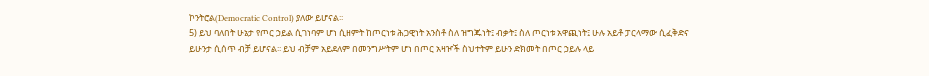ኮንትሮል(Democratic Control) ያለው ይሆናል፡፡
5) ይህ ባለበት ሁኔታ የጦር ኃይል ሲገነባም ሆነ ሲዘምት ከጦርነቱ ሕጋዊነት አንስቶ ስለ ዝግጁነት፤ ብቃት፤ ስለ ጦርነቱ አዋጪነት፤ ሁሉ አይቶ ፓርላማው ሲፈቅድና ይሁንታ ሲሰጥ ብቻ ይሆናል፡፡ ይህ ብቻም አይደለም በመንግሥትም ሆነ በጦር አዛዦች ስህተትም ይሁን ድክመት በጦር ኃይሉ ላይ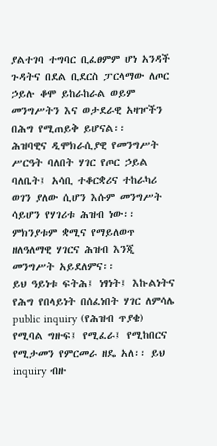ያልተገባ ተግባር ቢፈፀምም ሆነ አንዳች ጉዳትና በደል ቢደርስ ፓርላማው ለጦር ኃይሉ ቆሞ ይከራከራል ወይም መንግሥትን እና ወታደራዊ አዛዦችን በሕግ የሚጠይቅ ይሆናል፡፡
ሕዝባዊና ዲሞክራሲያዊ የመንግሥት ሥርዓት ባለበት ሃገር የጦር ኃይል ባለቤት፤ አሳቢ ተቆርቋሪና ተከራካሪ ወገን ያለው ሲሆን እሱም መንግሥት ሳይሆን የሃገሪቱ ሕዝብ ነው፡፡ ምክንያቱም ቋሚና የማይለወጥ ዘለዓለማዊ ሃገርና ሕዝብ እንጂ መንግሥት አይደለምና፡፡
ይህ ዓይነቱ ፍትሕ፤ ነፃነት፤ እኩልነትና የሕግ የበላይነት በሰፈነበት ሃገር ለምሳሌ public inquiry (የሕዝብ ጥያቄ) የሚባል ግዙፍ፤ የሚፈራ፤ የሚከበርና የሚታመን የምርመራ ዘዴ አለ፡፡ ይህ inquiry ብዙ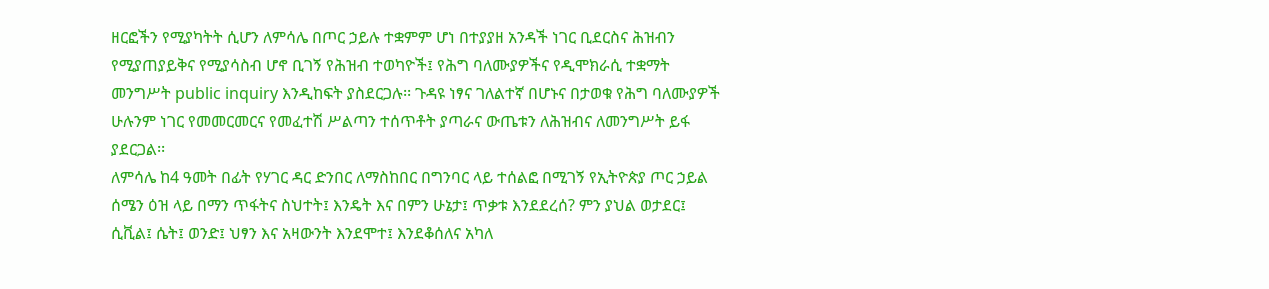ዘርፎችን የሚያካትት ሲሆን ለምሳሌ በጦር ኃይሉ ተቋምም ሆነ በተያያዘ አንዳች ነገር ቢደርስና ሕዝብን የሚያጠያይቅና የሚያሳስብ ሆኖ ቢገኝ የሕዝብ ተወካዮች፤ የሕግ ባለሙያዎችና የዲሞክራሲ ተቋማት መንግሥት public inquiry እንዲከፍት ያስደርጋሉ፡፡ ጉዳዩ ነፃና ገለልተኛ በሆኑና በታወቁ የሕግ ባለሙያዎች ሁሉንም ነገር የመመርመርና የመፈተሽ ሥልጣን ተሰጥቶት ያጣራና ውጤቱን ለሕዝብና ለመንግሥት ይፋ ያደርጋል፡፡
ለምሳሌ ከ4 ዓመት በፊት የሃገር ዳር ድንበር ለማስከበር በግንባር ላይ ተሰልፎ በሚገኝ የኢትዮጵያ ጦር ኃይል ሰሜን ዕዝ ላይ በማን ጥፋትና ስህተት፤ እንዴት እና በምን ሁኔታ፤ ጥቃቱ እንደደረሰ? ምን ያህል ወታደር፤ ሲቪል፤ ሴት፤ ወንድ፤ ህፃን እና አዛውንት እንደሞተ፤ እንደቆሰለና አካለ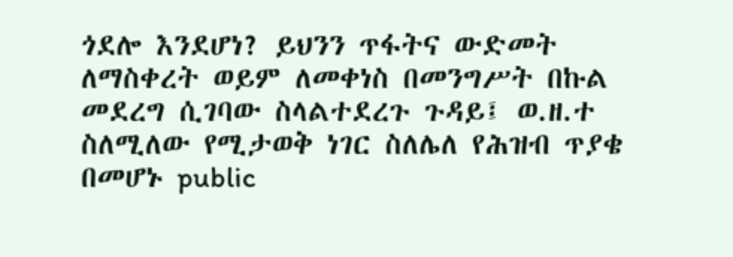ጎደሎ እንደሆነ? ይህንን ጥፋትና ውድመት ለማስቀረት ወይም ለመቀነስ በመንግሥት በኩል መደረግ ሲገባው ስላልተደረጉ ጉዳይ፤ ወ.ዘ.ተ ስለሚለው የሚታወቅ ነገር ስለሌለ የሕዝብ ጥያቄ በመሆኑ public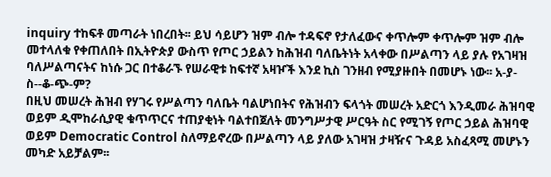inquiry ተከፍቶ መጣራት ነበረበት፡፡ ይህ ሳይሆን ዝም ብሎ ተዳፍኖ የታለፈውና ቀጥሎም ቀጥሎም ዝም ብሎ መተላለቁ የቀጠለበት በኢትዮጵያ ውስጥ የጦር ኃይልን ከሕዝብ ባለቤትነት አላቀው በሥልጣን ላይ ያሉ የአገዛዝ ባለሥልጣናትና ከነሱ ጋር በተቆራኙ የሠራዊቱ ከፍተኛ አዛዦች እንደ ኪስ ገንዘብ የሚያዙበት በመሆኑ ነው፡፡ አ-ያ-ስ--ቆ-ጭ-ም?
በዚህ መሠረት ሕዝብ የሃገሩ የሥልጣን ባለቤት ባልሆነበትና የሕዝብን ፍላጎት መሠረት አድርጎ እንዲመራ ሕዝባዊ ወይም ዲሞከራሲያዊ ቁጥጥርና ተጠያቂነት ባልተበጀለት መንግሥታዊ ሥርዓት ስር የሚገኝ የጦር ኃይል ሕዝባዊ ወይም Democratic Control ስለማይኖረው በሥልጣን ላይ ያለው አገዛዝ ታዛዥና ጉዳይ አስፈጻሚ መሆኑን መካድ አይቻልም፡፡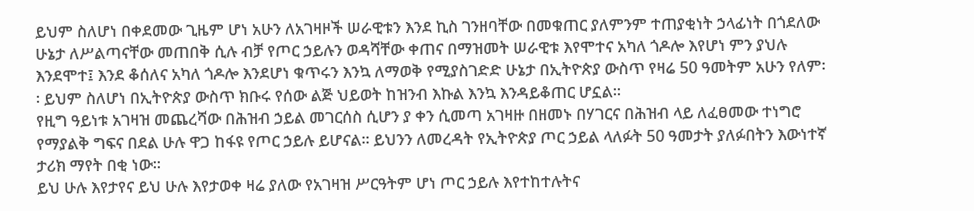ይህም ስለሆነ በቀደመው ጊዜም ሆነ አሁን ለአገዛዞች ሠራዊቱን እንደ ኪስ ገንዘባቸው በመቁጠር ያለምንም ተጠያቂነት ኃላፊነት በጎደለው ሁኔታ ለሥልጣናቸው መጠበቅ ሲሉ ብቻ የጦር ኃይሉን ወዳሻቸው ቀጠና በማዝመት ሠራዊቱ እየሞተና አካለ ጎዶሎ እየሆነ ምን ያህሉ እንደሞተ፤ እንደ ቆሰለና አካለ ጎዶሎ እንደሆነ ቁጥሩን እንኳ ለማወቅ የሚያስገድድ ሁኔታ በኢትዮጵያ ውስጥ የዛሬ 50 ዓመትም አሁን የለም፡፡ ይህም ስለሆነ በኢትዮጵያ ውስጥ ክቡሩ የሰው ልጅ ህይወት ከዝንብ እኩል እንኳ እንዳይቆጠር ሆኗል፡፡
የዚግ ዓይነቱ አገዛዝ መጨረሻው በሕዝብ ኃይል መገርሰስ ሲሆን ያ ቀን ሲመጣ አገዛዙ በዘመኑ በሃገርና በሕዝብ ላይ ለፈፀመው ተነግሮ የማያልቅ ግፍና በደል ሁሉ ዋጋ ከፋዩ የጦር ኃይሉ ይሆናል፡፡ ይህንን ለመረዳት የኢትዮጵያ ጦር ኃይል ላለፉት 50 ዓመታት ያለፉበትን እውነተኛ ታሪክ ማየት በቂ ነው፡፡
ይህ ሁሉ እየታየና ይህ ሁሉ እየታወቀ ዛሬ ያለው የአገዛዝ ሥርዓትም ሆነ ጦር ኃይሉ እየተከተሉትና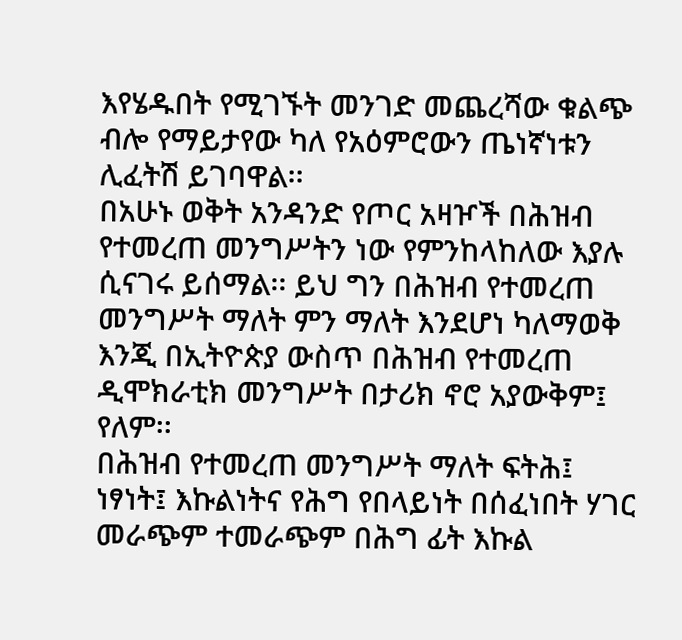እየሄዱበት የሚገኙት መንገድ መጨረሻው ቁልጭ ብሎ የማይታየው ካለ የአዕምሮውን ጤነኛነቱን ሊፈትሽ ይገባዋል፡፡
በአሁኑ ወቅት አንዳንድ የጦር አዛዦች በሕዝብ የተመረጠ መንግሥትን ነው የምንከላከለው እያሉ ሲናገሩ ይሰማል፡፡ ይህ ግን በሕዝብ የተመረጠ መንግሥት ማለት ምን ማለት እንደሆነ ካለማወቅ እንጂ በኢትዮጵያ ውስጥ በሕዝብ የተመረጠ ዲሞክራቲክ መንግሥት በታሪክ ኖሮ አያውቅም፤ የለም፡፡
በሕዝብ የተመረጠ መንግሥት ማለት ፍትሕ፤ ነፃነት፤ እኩልነትና የሕግ የበላይነት በሰፈነበት ሃገር መራጭም ተመራጭም በሕግ ፊት እኩል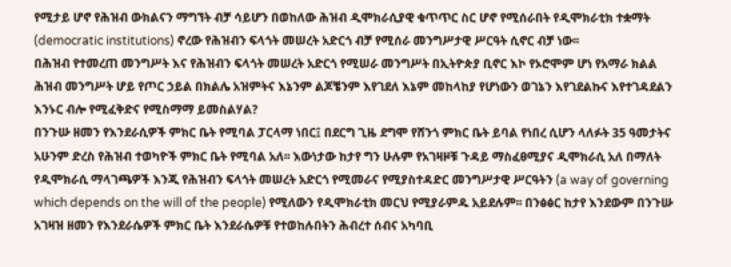የሚታይ ሆኖ የሕዝብ ውክልናን ማግኘት ብቻ ሳይሆን በወከለው ሕዝብ ዲሞክራሲያዊ ቁጥጥር ስር ሆኖ የሚሰራበት የዲሞክራቲክ ተቋማት (democratic institutions) ኖረው የሕዝብን ፍላጎት መሠረት አድርጎ ብቻ የሚሰራ መንግሥታዊ ሥርዓት ሲኖር ብቻ ነው፡፡
በሕዝብ የተመረጠ መንግሥት እና የሕዝብን ፍላጎት መሠረት አድርጎ የሚሠራ መንግሥት በኢትዮጵያ ቢኖር እኮ የኦሮሞም ሆነ የአማራ ክልል ሕዝብ መንግሥት ሆይ የጦር ኃይል በክልሌ አዝምትና እኔንም ልጆቼንም እየገደለ እኔም መከላከያ የሆነውን ወገኔን እየገደልኩና እየተገዳደልን እንኑር ብሎ የሚፈቅድና የሚስማማ ይመስልሃል?
በንጉሡ ዘመን የእንደራሲዎች ምክር ቤት የሚባል ፓርላማ ነበር፤ በደርግ ጊዜ ደግሞ የሸንጎ ምክር ቤት ይባል የነበረ ሲሆን ላለፉት 35 ዓመታትና አሁንም ድረስ የሕዝብ ተወካዮች ምክር ቤት የሚባል አለ፡፡ እውነታው ከታየ ግን ሁሉም የአገዛዞቹ ጉዳይ ማስፈፀሚያና ዲሞክራሲ አለ በማለት የዲሞክራሲ ማላገጫዎች እንጂ የሕዝብን ፍላጎት መሠረት አድርጎ የሚመራና የሚያስተዳድር መንግሥታዊ ሥርዓትን (a way of governing which depends on the will of the people) የሚለውን የዲሞክራቲክ መርህ የሚያራምዱ አይደሉም፡፡ በንፅፅር ከታየ እንደውም በንጉሡ አገዛዝ ዘመን የእንደራሴዎች ምክር ቤት እንደራሴዎቹ የተወከሉበትን ሕብረተ ሰብና አካባቢ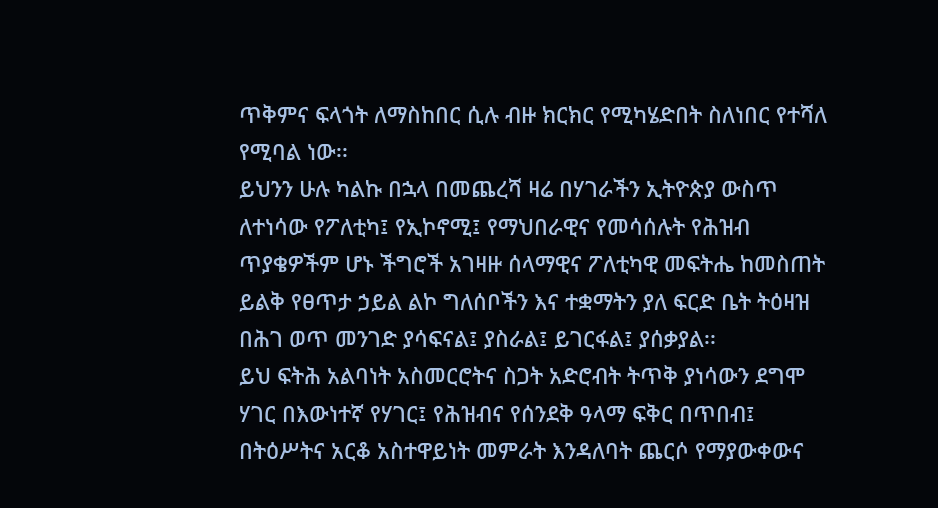ጥቅምና ፍላጎት ለማስከበር ሲሉ ብዙ ክርክር የሚካሄድበት ስለነበር የተሻለ የሚባል ነው፡፡
ይህንን ሁሉ ካልኩ በኋላ በመጨረሻ ዛሬ በሃገራችን ኢትዮጵያ ውስጥ ለተነሳው የፖለቲካ፤ የኢኮኖሚ፤ የማህበራዊና የመሳሰሉት የሕዝብ ጥያቄዎችም ሆኑ ችግሮች አገዛዙ ሰላማዊና ፖለቲካዊ መፍትሔ ከመስጠት ይልቅ የፀጥታ ኃይል ልኮ ግለሰቦችን እና ተቋማትን ያለ ፍርድ ቤት ትዕዛዝ በሕገ ወጥ መንገድ ያሳፍናል፤ ያስራል፤ ይገርፋል፤ ያሰቃያል፡፡
ይህ ፍትሕ አልባነት አስመርሮትና ስጋት አድሮብት ትጥቅ ያነሳውን ደግሞ ሃገር በእውነተኛ የሃገር፤ የሕዝብና የሰንደቅ ዓላማ ፍቅር በጥበብ፤ በትዕሥትና አርቆ አስተዋይነት መምራት እንዳለባት ጨርሶ የማያውቀውና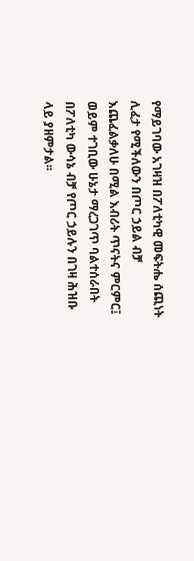የማይገባው አገዛዝ በፖለቲካዊ መፍትሔ ሰጪነት ሊፈታ የሚችለውን በጦር ኃይል ብቻ እጨፈልቃለሁ በሚል እብሪት ጥናትና ምርምር፤ ወይም ተገቢው ሁኔታ ማረጋገጥ ባልተሰራበት በፖለቲካ ውሳኔ ብቻ የጦር ኃይሉን በገዛ ሕዝቡ ላይ ያዘምታል፡፡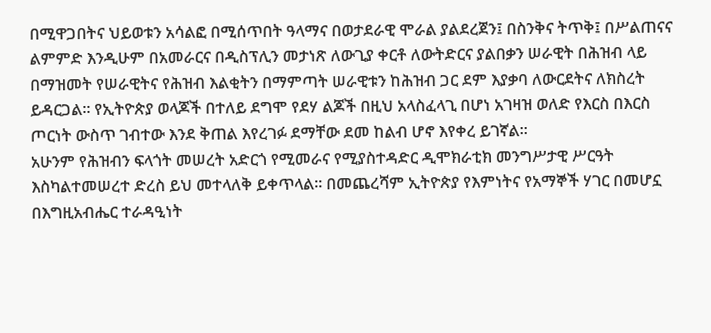በሚዋጋበትና ህይወቱን አሳልፎ በሚሰጥበት ዓላማና በወታደራዊ ሞራል ያልደረጀን፤ በስንቅና ትጥቅ፤ በሥልጠናና ልምምድ እንዲሁም በአመራርና በዲስፕሊን መታነጽ ለውጊያ ቀርቶ ለውትድርና ያልበቃን ሠራዊት በሕዝብ ላይ በማዝመት የሠራዊትና የሕዝብ እልቂትን በማምጣት ሠራዊቱን ከሕዝብ ጋር ደም እያቃባ ለውርደትና ለክስረት ይዳርጋል፡፡ የኢትዮጵያ ወላጆች በተለይ ደግሞ የደሃ ልጆች በዚህ አላስፈላጊ በሆነ አገዛዝ ወለድ የእርስ በእርስ ጦርነት ውስጥ ገብተው እንደ ቅጠል እየረገፉ ደማቸው ደመ ከልብ ሆኖ እየቀረ ይገኛል፡፡
አሁንም የሕዝብን ፍላጎት መሠረት አድርጎ የሚመራና የሚያስተዳድር ዲሞክራቲክ መንግሥታዊ ሥርዓት እስካልተመሠረተ ድረስ ይህ መተላለቅ ይቀጥላል፡፡ በመጨረሻም ኢትዮጵያ የእምነትና የአማኞች ሃገር በመሆኗ በእግዚአብሔር ተራዳዒነት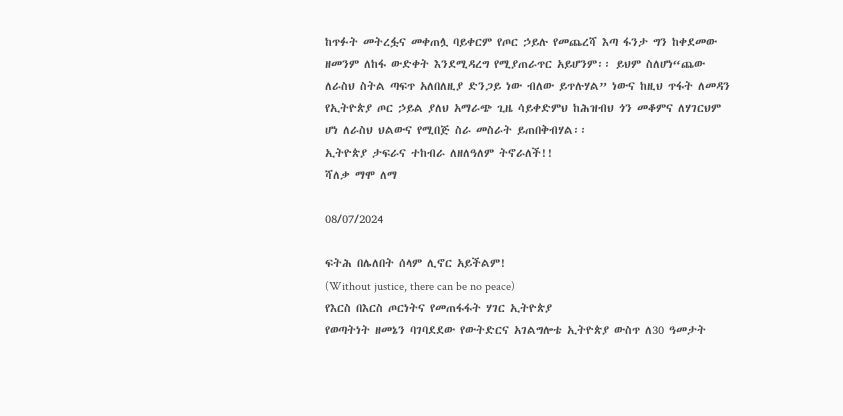ከጥፉት መትረፏና መቀጠሏ ባይቀርም የጦር ኃይሉ የመጨረሻ እጣ ፋንታ ግን ከቀደመው ዘመንም ለከፋ ውድቀት እንደሚዳረግ የሚያጠራጥር አይሆንም፡፡ ይህም ስለሆነ“ጨው ለራስህ ስትል ጣፍጥ አለበለዚያ ድንጋይ ነው ብለው ይጥሉሃል” ነውና ከዚህ ጥፋት ለመዳን የኢትዮጵያ ጦር ኃይል ያለህ አማራጭ ጊዜ ሳይቀድምህ ከሕዝብህ ጎን መቆምና ለሃገርህም ሆነ ለራስህ ህልውና የሚበጅ ስራ መስራት ይጠበቅብሃል፡፡
ኢትዮጵያ ታፍራና ተከብራ ለዘለዓለም ትኖራለች!!
ሻለቃ ማሞ ለማ

08/07/2024

ፍትሕ በሌለበት ሰላም ሊኖር አይችልም!
(Without justice, there can be no peace)
የእርስ በእርስ ጦርነትና የመጠፋፋት ሃገር ኢትዮጵያ
የወጣትነት ዘመኔን ባገባደደው የውትድርና አገልግሎቴ ኢትዮጵያ ውስጥ ለ30 ዓመታት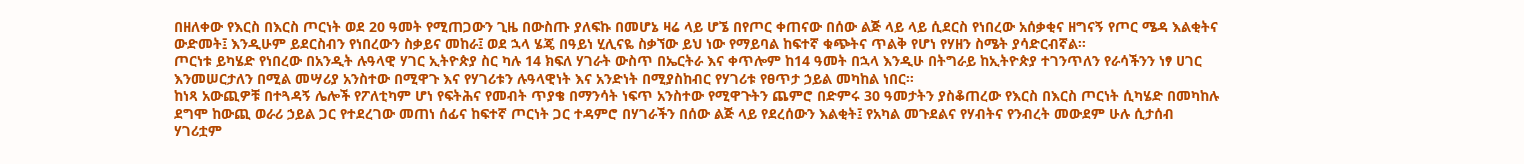በዘለቀው የእርስ በእርስ ጦርነት ወደ 20 ዓመት የሚጠጋውን ጊዜ በውስጡ ያለፍኩ በመሆኔ ዛሬ ላይ ሆኜ በየጦር ቀጠናው በሰው ልጅ ላይ ላይ ሲደርስ የነበረው አሰቃቂና ዘግናኝ የጦር ሜዳ እልቂትና ውድመት፤ እንዲሁም ይደርስብን የነበረውን ስቃይና መከራ፤ ወደ ኋላ ሄጄ በዓይነ ሂሊናዬ ስቃኘው ይህ ነው የማይባል ከፍተኛ ቁጭትና ጥልቅ የሆነ የሃዘን ስሜት ያሳድርብኛል፡፡
ጦርነቱ ይካሄድ የነበረው በአንዲት ሉዓላዊ ሃገር ኢትዮጵያ ስር ካሉ 14 ክፍለ ሃገራት ውስጥ በኤርትራ እና ቀጥሎም ከ14 ዓመት በኋላ እንዲሁ በትግራይ ከኢትዮጵያ ተገንጥለን የራሳችንን ነፃ ሀገር እንመሠርታለን በሚል መሣሪያ አንስተው በሚዋጉ እና የሃገሪቱን ሉዓላዊነት እና አንድነት በሚያስከብር የሃገሪቱ የፀጥታ ኃይል መካከል ነበር፡፡
ከነጻ አውጪዎቹ በተጓዳኝ ሌሎች የፖለቲካም ሆነ የፍትሕና የመብት ጥያቄ በማንሳት ነፍጥ አንስተው የሚዋጉትን ጨምሮ በድምሩ 30 ዓመታትን ያስቆጠረው የእርስ በእርስ ጦርነት ሲካሄድ በመካከሉ ደግሞ ከውጪ ወራሪ ኃይል ጋር የተደረገው መጠነ ሰፊና ከፍተኛ ጦርነት ጋር ተዳምሮ በሃገራችን በሰው ልጅ ላይ የደረሰውን እልቂት፤ የአካል መጉደልና የሃብትና የንብረት መውደም ሁሉ ሲታሰብ ሃገሪቷም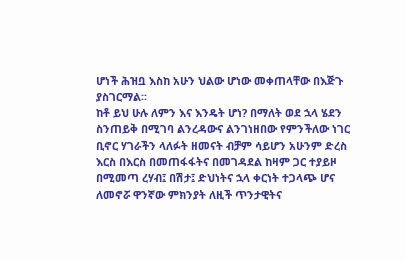ሆነች ሕዝቧ እስከ አሁን ህልው ሆነው መቀጠላቸው በእጅጉ ያስገርማል፡፡
ከቶ ይህ ሁሉ ለምን እና እንዴት ሆነ? በማለት ወደ ኋላ ሄደን ስንጠይቅ በሚገባ ልንረዳውና ልንገነዘበው የምንችለው ነገር ቢኖር ሃገራችን ላለፉት ዘመናት ብቻም ሳይሆን አሁንም ድረስ እርስ በእርስ በመጠፋፋትና በመገዳደል ከዛም ጋር ተያይዞ በሚመጣ ረሃብ፤ በሽታ፤ ድህነትና ኋላ ቀርነት ተጋላጭ ሆና ለመኖሯ ዋንኛው ምክንያት ለዚች ጥንታዊትና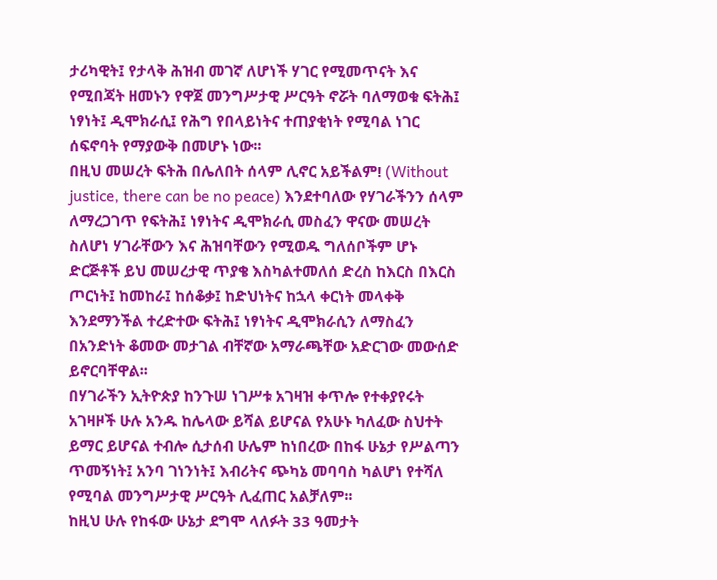ታሪካዊት፤ የታላቅ ሕዝብ መገኛ ለሆነች ሃገር የሚመጥናት እና የሚበጃት ዘመኑን የዋጀ መንግሥታዊ ሥርዓት ኖሯት ባለማወቁ ፍትሕ፤ ነፃነት፤ ዲሞክራሲ፤ የሕግ የበላይነትና ተጠያቂነት የሚባል ነገር ሰፍኖባት የማያውቅ በመሆኑ ነው፡፡
በዚህ መሠረት ፍትሕ በሌለበት ሰላም ሊኖር አይችልም! (Without justice, there can be no peace) እንደተባለው የሃገራችንን ሰላም ለማረጋገጥ የፍትሕ፤ ነፃነትና ዲሞክራሲ መስፈን ዋናው መሠረት ስለሆነ ሃገራቸውን እና ሕዝባቸውን የሚወዱ ግለሰቦችም ሆኑ ድርጅቶች ይህ መሠረታዊ ጥያቄ እስካልተመለሰ ድረስ ከእርስ በእርስ ጦርነት፤ ከመከራ፤ ከሰቆቃ፤ ከድህነትና ከኋላ ቀርነት መላቀቅ እንደማንችል ተረድተው ፍትሕ፤ ነፃነትና ዲሞክራሲን ለማስፈን በአንድነት ቆመው መታገል ብቸኛው አማራጫቸው አድርገው መውሰድ ይኖርባቸዋል፡፡
በሃገራችን ኢትዮጵያ ከንጉሠ ነገሥቱ አገዛዝ ቀጥሎ የተቀያየሩት አገዛዞች ሁሉ አንዱ ከሌላው ይሻል ይሆናል የአሁኑ ካለፈው ስህተት ይማር ይሆናል ተብሎ ሲታሰብ ሁሌም ከነበረው በከፋ ሁኔታ የሥልጣን ጥመኝነት፤ አንባ ገነንነት፤ እብሪትና ጭካኔ መባባስ ካልሆነ የተሻለ የሚባል መንግሥታዊ ሥርዓት ሊፈጠር አልቻለም፡፡
ከዚህ ሁሉ የከፋው ሁኔታ ደግሞ ላለፉት 33 ዓመታት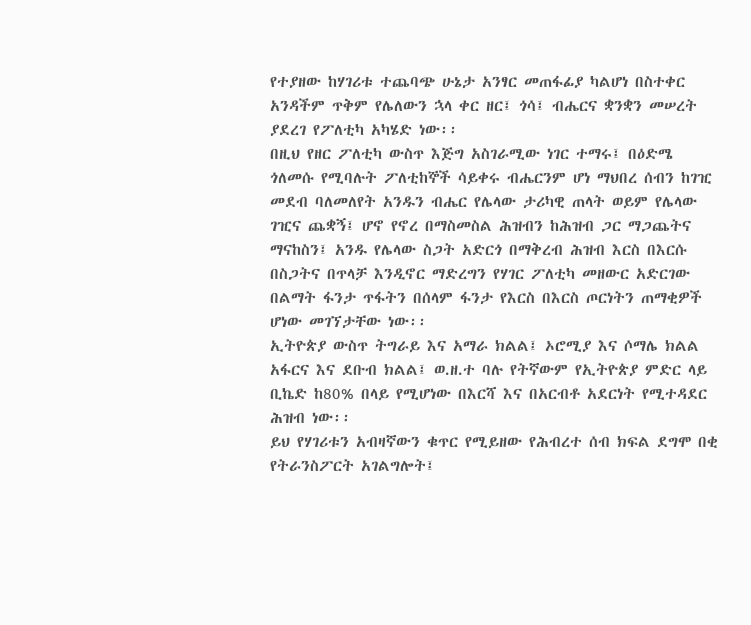የተያዘው ከሃገሪቱ ተጨባጭ ሁኔታ አንፃር መጠፋፊያ ካልሆነ በስተቀር አንዳችም ጥቅም የሌለውን ኋላ ቀር ዘር፤ ጎሳ፤ ብሔርና ቋንቋን መሠረት ያደረገ የፖለቲካ አካሄድ ነው፡፡
በዚህ የዘር ፖለቲካ ውስጥ እጅግ አስገራሚው ነገር ተማሩ፤ በዕድሜ ጎለመሱ የሚባሉት ፖለቲከኞች ሳይቀሩ ብሔርንም ሆነ ማህበረ ሰብን ከገዢ መደብ ባለመለየት አንዱን ብሔር የሌላው ታሪካዊ ጠላት ወይም የሌላው ገዢና ጨቋኝ፤ ሆኖ የኖረ በማስመስል ሕዝብን ከሕዝብ ጋር ማጋጨትና ማናከስን፤ አንዱ የሌላው ስጋት አድርጎ በማቅረብ ሕዝብ እርስ በእርሱ በስጋትና በጥላቻ እንዲኖር ማድረግን የሃገር ፖለቲካ መዘውር አድርገው በልማት ፋንታ ጥፋትን በሰላም ፋንታ የእርስ በእርስ ጦርነትን ጠማቂዎች ሆነው መገኘታቸው ነው፡፡
ኢትዮጵያ ውስጥ ትግራይ እና አማራ ክልል፤ ኦሮሚያ እና ሶማሌ ክልል አፋርና እና ደቡብ ክልል፤ ወ.ዘ.ተ ባሉ የትኛውም የኢትዮጵያ ምድር ላይ ቢኬድ ከ80% በላይ የሚሆነው በእርሻ እና በአርብቶ አደርነት የሚተዳደር ሕዝብ ነው፡፡
ይህ የሃገሪቱን አብዛኛውን ቁጥር የሚይዘው የሕብረተ ሰብ ክፍል ደግሞ በቂ የትራንስፖርት አገልግሎት፤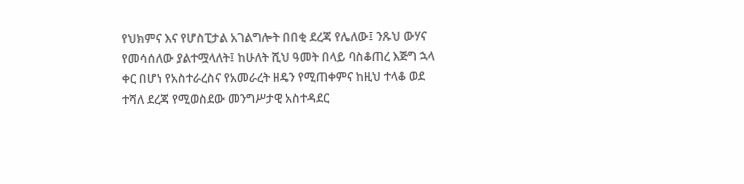የህክምና እና የሆስፒታል አገልግሎት በበቂ ደረጃ የሌለው፤ ንጹህ ውሃና የመሳሰለው ያልተሟላለት፤ ከሁለት ሺህ ዓመት በላይ ባስቆጠረ እጅግ ኋላ ቀር በሆነ የአስተራረስና የአመራረት ዘዴን የሚጠቀምና ከዚህ ተላቆ ወደ ተሻለ ደረጃ የሚወስደው መንግሥታዊ አስተዳደር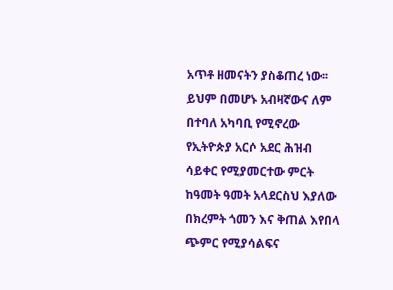አጥቶ ዘመናትን ያስቆጠረ ነው፡፡
ይህም በመሆኑ አብዛኛውና ለም በተባለ አካባቢ የሚኖረው የኢትዮጵያ አርሶ አደር ሕዝብ ሳይቀር የሚያመርተው ምርት ከዓመት ዓመት አላደርስህ እያለው በክረምት ጎመን እና ቅጠል እየበላ ጭምር የሚያሳልፍና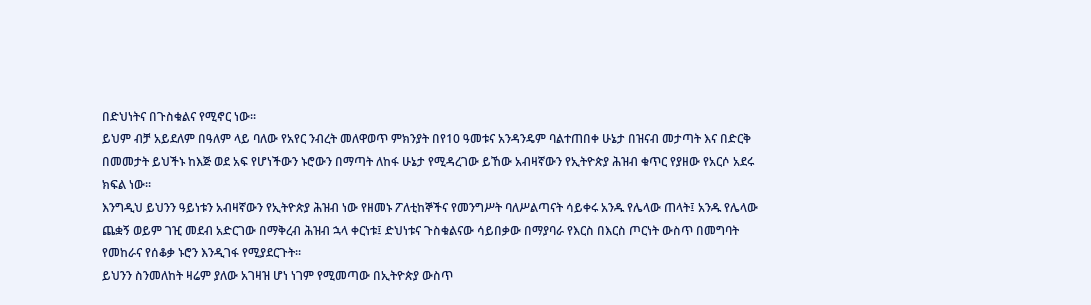በድህነትና በጉስቁልና የሚኖር ነው፡፡
ይህም ብቻ አይደለም በዓለም ላይ ባለው የአየር ንብረት መለዋወጥ ምክንያት በየ10 ዓመቱና አንዳንዴም ባልተጠበቀ ሁኔታ በዝናብ መታጣት እና በድርቅ በመመታት ይህችኑ ከእጅ ወደ አፍ የሆነችውን ኑሮውን በማጣት ለከፋ ሁኔታ የሚዳረገው ይኸው አብዛኛውን የኢትዮጵያ ሕዝብ ቁጥር የያዘው የአርሶ አደሩ ክፍል ነው፡፡
እንግዲህ ይህንን ዓይነቱን አብዛኛውን የኢትዮጵያ ሕዝብ ነው የዘመኑ ፖለቲከኞችና የመንግሥት ባለሥልጣናት ሳይቀሩ አንዱ የሌላው ጠላት፤ አንዱ የሌላው ጨቋኝ ወይም ገዢ መደብ አድርገው በማቅረብ ሕዝብ ኋላ ቀርነቱ፤ ድህነቱና ጉስቁልናው ሳይበቃው በማያባራ የእርስ በእርስ ጦርነት ውስጥ በመግባት የመከራና የሰቆቃ ኑሮን እንዲገፋ የሚያደርጉት፡፡
ይህንን ስንመለከት ዛሬም ያለው አገዛዝ ሆነ ነገም የሚመጣው በኢትዮጵያ ውስጥ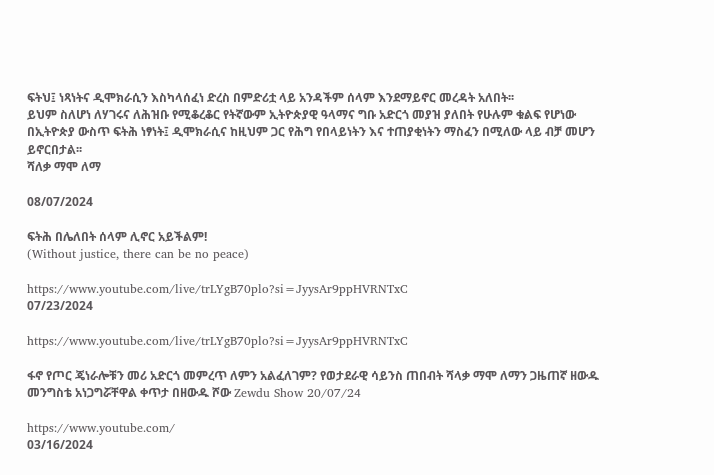ፍትህ፤ ነጻነትና ዲሞክራሲን እስካላሰፈነ ድረስ በምድሪቷ ላይ አንዳችም ሰላም እንደማይኖር መረዳት አለበት፡፡
ይህም ስለሆነ ለሃገሩና ለሕዝቡ የሚቆረቆር የትኛውም ኢትዮጵያዊ ዓላማና ግቡ አድርጎ መያዝ ያለበት የሁሉም ቁልፍ የሆነው በኢትዮጵያ ውስጥ ፍትሕ ነፃነት፤ ዲሞክራሲና ከዚህም ጋር የሕግ የበላይነትን እና ተጠያቂነትን ማስፈን በሚለው ላይ ብቻ መሆን ይኖርበታል፡፡
ሻለቃ ማሞ ለማ

08/07/2024

ፍትሕ በሌለበት ሰላም ሊኖር አይችልም!
(Without justice, there can be no peace)

https://www.youtube.com/live/trLYgB70plo?si=JyysAr9ppHVRNTxC
07/23/2024

https://www.youtube.com/live/trLYgB70plo?si=JyysAr9ppHVRNTxC

ፋኖ የጦር ጄነራሎቹን መሪ አድርጎ መምረጥ ለምን አልፈለገም? የወታደራዊ ሳይንስ ጠበብት ሻላቃ ማሞ ለማን ጋዜጠኛ ዘውዱ መንግስቴ አነጋግሯቸዋል ቀጥታ በዘውዱ ሾው Zewdu Show 20/07/24

https://www.youtube.com/
03/16/2024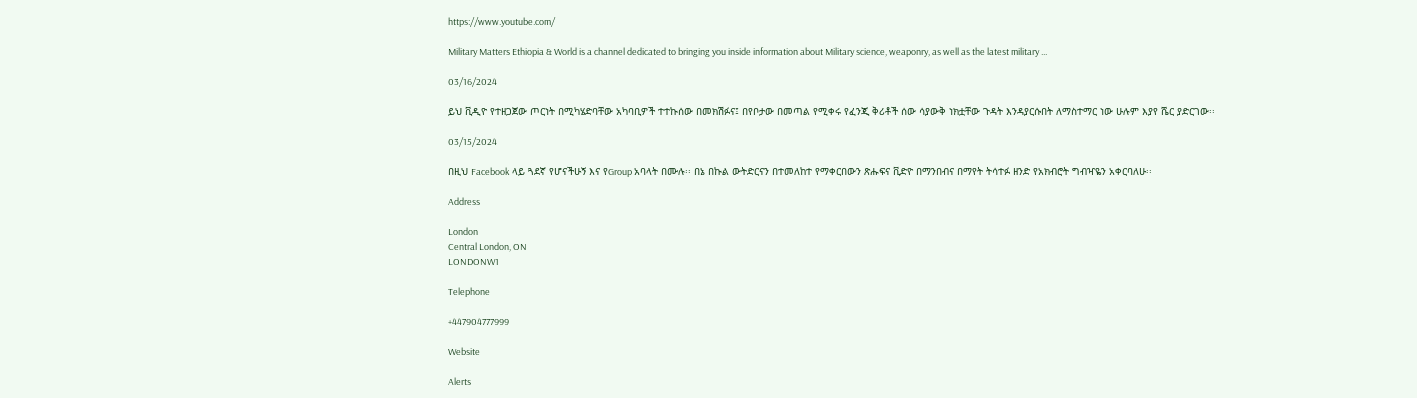https://www.youtube.com/

Military Matters Ethiopia & World is a channel dedicated to bringing you inside information about Military science, weaponry, as well as the latest military ...

03/16/2024

ይህ ቪዲዮ የተዘጋጀው ጦርነት በሚካሄድባቸው አካባቢዎች ተተኩሰው በመክሽፉና፤ በየቦታው በመጣል የሚቀሩ የፈንጂ ቅሪቶች ሰው ሳያውቅ ነክቷቸው ጉዳት እንዳያርሱበት ለማስተማር ነው ሁሉም እያየ ሼር ያድርገው፡፡

03/15/2024

በዚህ Facebook ላይ ጓደኛ የሆናችሁኝ እና የGroup አባላት በሙሉ፡፡ በኔ በኩል ውትድርናን በተመለከተ የማቀርበውን ጽሑፍና ቪድዮ በማንበብና በማየት ትሳተፉ ዘንድ የአክብሮት ግብዣዬን አቀርባለሁ፡፡

Address

London
Central London, ON
LONDONW1

Telephone

+447904777999

Website

Alerts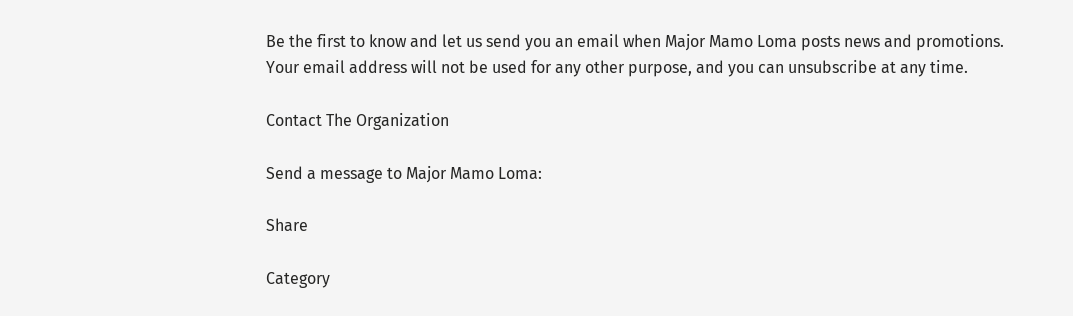Be the first to know and let us send you an email when Major Mamo Loma posts news and promotions. Your email address will not be used for any other purpose, and you can unsubscribe at any time.

Contact The Organization

Send a message to Major Mamo Loma:

Share

Category